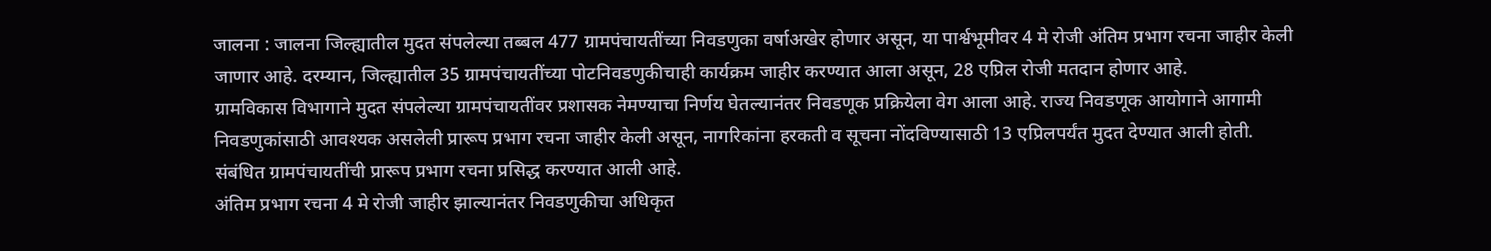जालना : जालना जिल्ह्यातील मुदत संपलेल्या तब्बल 477 ग्रामपंचायतींच्या निवडणुका वर्षाअखेर होणार असून, या पार्श्वभूमीवर 4 मे रोजी अंतिम प्रभाग रचना जाहीर केली जाणार आहे. दरम्यान, जिल्ह्यातील 35 ग्रामपंचायतींच्या पोटनिवडणुकीचाही कार्यक्रम जाहीर करण्यात आला असून, 28 एप्रिल रोजी मतदान होणार आहे.
ग्रामविकास विभागाने मुदत संपलेल्या ग्रामपंचायतींवर प्रशासक नेमण्याचा निर्णय घेतल्यानंतर निवडणूक प्रक्रियेला वेग आला आहे. राज्य निवडणूक आयोगाने आगामी निवडणुकांसाठी आवश्यक असलेली प्रारूप प्रभाग रचना जाहीर केली असून, नागरिकांना हरकती व सूचना नोंदविण्यासाठी 13 एप्रिलपर्यंत मुदत देण्यात आली होती. संबंधित ग्रामपंचायतींची प्रारूप प्रभाग रचना प्रसिद्ध करण्यात आली आहे.
अंतिम प्रभाग रचना 4 मे रोजी जाहीर झाल्यानंतर निवडणुकीचा अधिकृत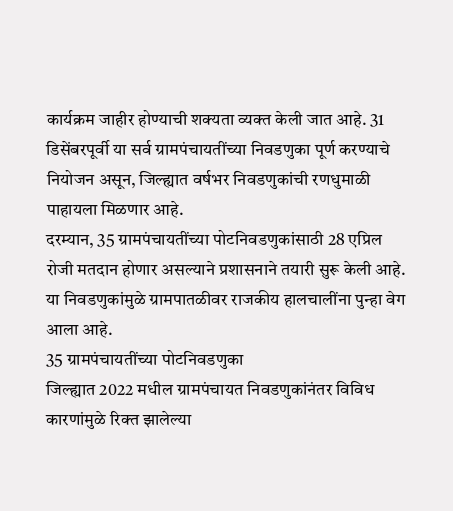कार्यक्रम जाहीर होण्याची शक्यता व्यक्त केली जात आहे. 31 डिसेंबरपूर्वी या सर्व ग्रामपंचायतींच्या निवडणुका पूर्ण करण्याचे नियोजन असून, जिल्ह्यात वर्षभर निवडणुकांची रणधुमाळी पाहायला मिळणार आहे.
दरम्यान, 35 ग्रामपंचायतींच्या पोटनिवडणुकांसाठी 28 एप्रिल रोजी मतदान होणार असल्याने प्रशासनाने तयारी सुरू केली आहे. या निवडणुकांमुळे ग्रामपातळीवर राजकीय हालचालींना पुन्हा वेग आला आहे.
35 ग्रामपंचायतींच्या पोटनिवडणुका
जिल्ह्यात 2022 मधील ग्रामपंचायत निवडणुकांनंतर विविध कारणांमुळे रिक्त झालेल्या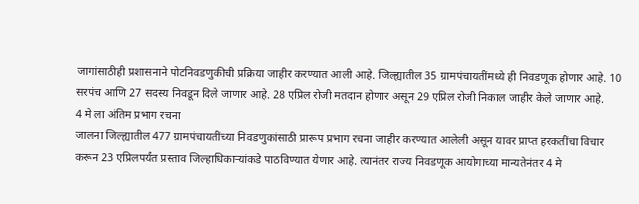जागांसाठीही प्रशासनाने पोटनिवडणुकीची प्रक्रिया जाहीर करण्यात आली आहे. जिल्ह्यातील 35 ग्रामपंचायतींमध्ये ही निवडणूक होणार आहे. 10 सरपंच आणि 27 सदस्य निवडून दिले जाणार आहे. 28 एप्रिल रोजी मतदान होणार असून 29 एप्रिल रोजी निकाल जाहीर केले जाणार आहे.
4 मे ला अंतिम प्रभाग रचना
जालना जिल्ह्यातील 477 ग्रामपंचायतींच्या निवडणुकांसाठी प्रारूप प्रभाग रचना जाहीर करण्यात आलेली असून यावर प्राप्त हरकतींचा विचार करून 23 एप्रिलपर्यंत प्रस्ताव जिल्हाधिकाऱ्यांकडे पाठविण्यात येणार आहे. त्यानंतर राज्य निवडणूक आयोगाच्या मान्यतेनंतर 4 मे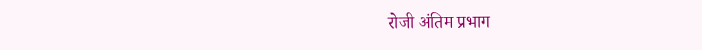रोजी अंतिम प्रभाग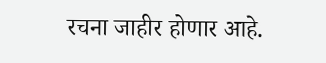रचना जाहीर होणार आहे.